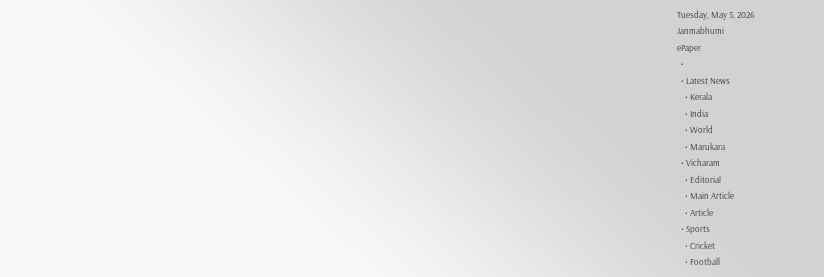Tuesday, May 5, 2026
Janmabhumi
ePaper
  •
  • Latest News
    • Kerala
    • India
    • World
    • Marukara
  • Vicharam
    • Editorial
    • Main Article
    • Article
  • Sports
    • Cricket
    • Football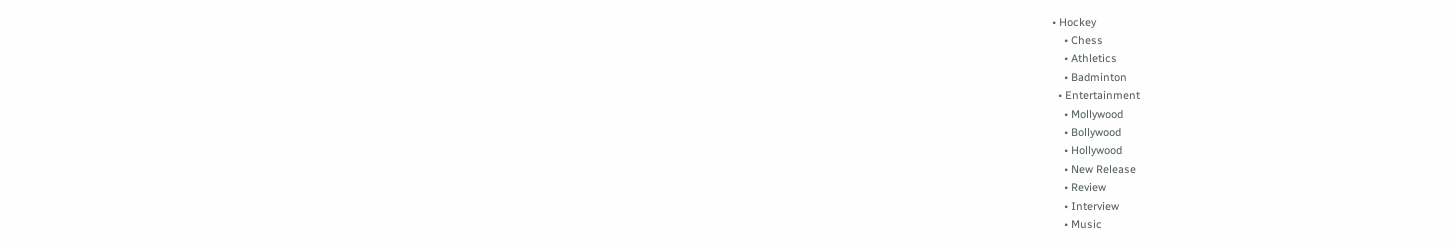• Hockey
    • Chess
    • Athletics
    • Badminton
  • Entertainment
    • Mollywood
    • Bollywood
    • Hollywood
    • New Release
    • Review
    • Interview
    • Music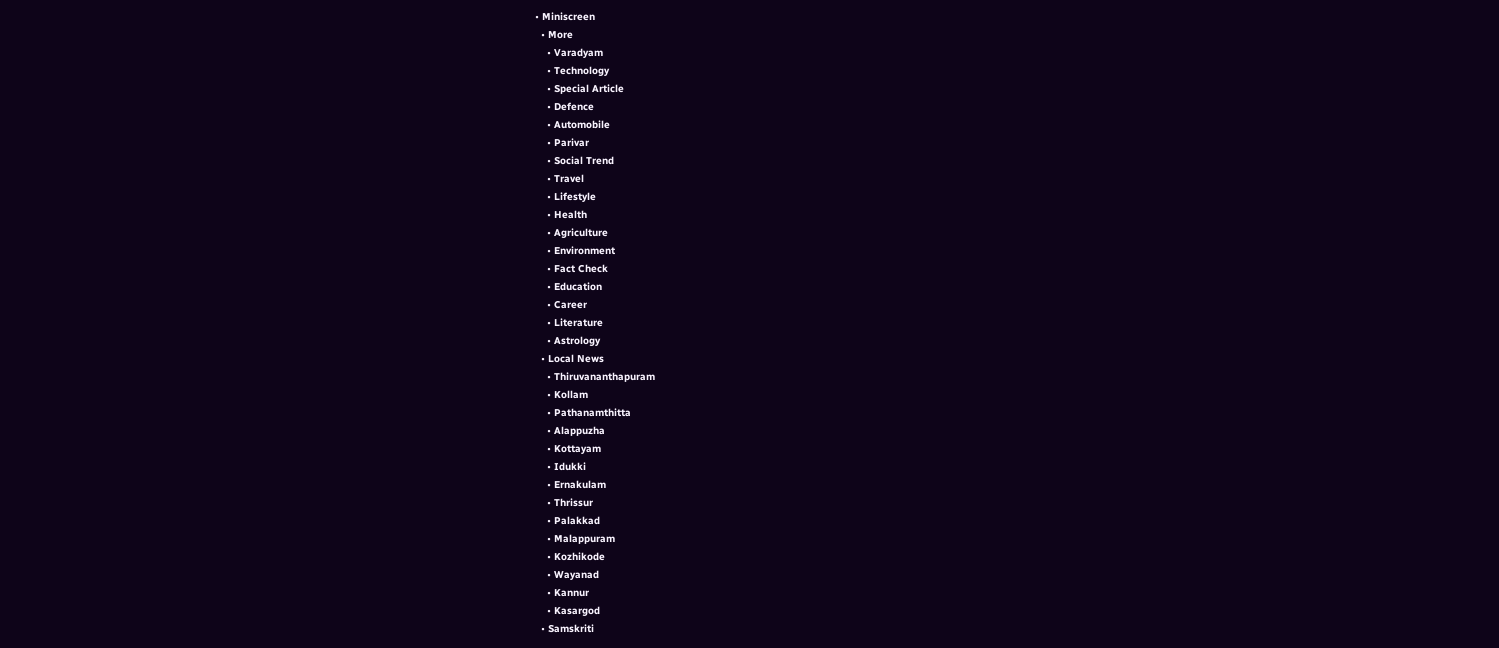• Miniscreen
  • More
    • Varadyam
    • Technology
    • Special Article
    • Defence
    • Automobile
    • Parivar
    • Social Trend
    • Travel
    • Lifestyle
    • Health
    • Agriculture
    • Environment
    • Fact Check
    • Education
    • Career
    • Literature
    • Astrology
  • Local News
    • Thiruvananthapuram
    • Kollam
    • Pathanamthitta
    • Alappuzha
    • Kottayam
    • Idukki
    • Ernakulam
    • Thrissur
    • Palakkad
    • Malappuram
    • Kozhikode
    • Wayanad
    • Kannur
    • Kasargod
  • Samskriti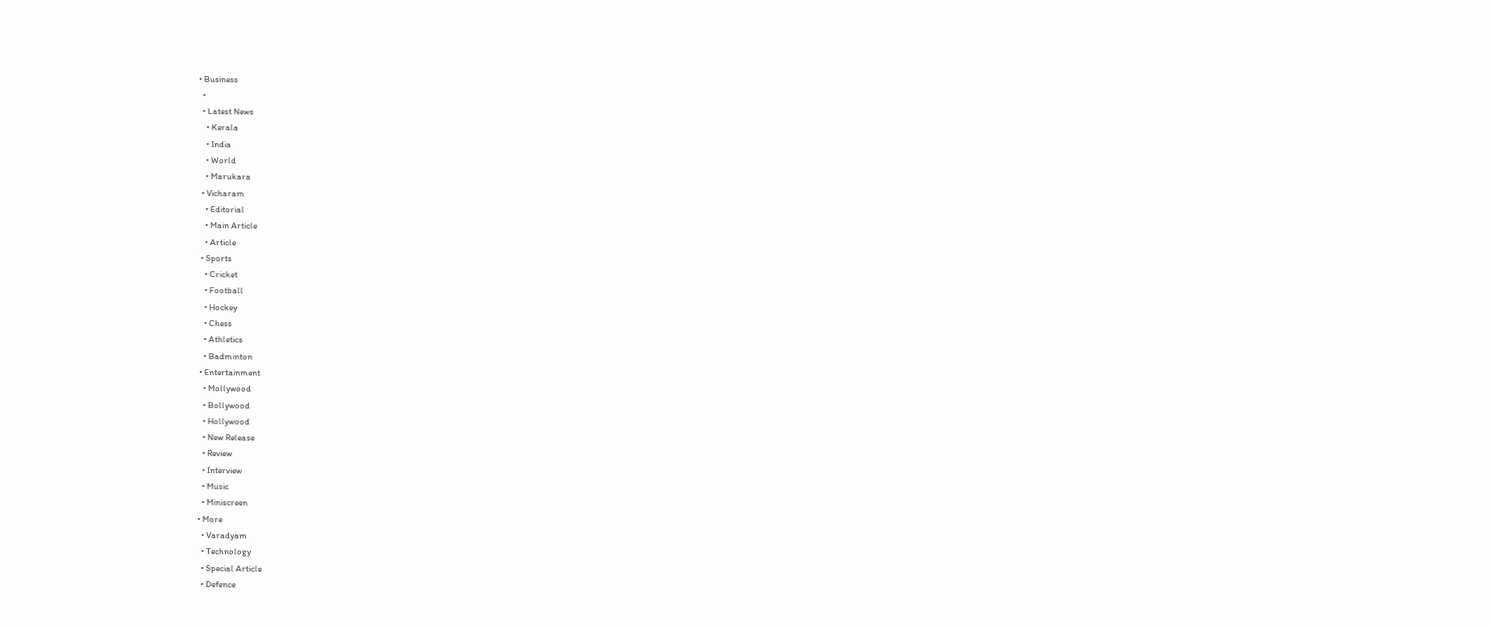• Business
  •
  • Latest News
    • Kerala
    • India
    • World
    • Marukara
  • Vicharam
    • Editorial
    • Main Article
    • Article
  • Sports
    • Cricket
    • Football
    • Hockey
    • Chess
    • Athletics
    • Badminton
  • Entertainment
    • Mollywood
    • Bollywood
    • Hollywood
    • New Release
    • Review
    • Interview
    • Music
    • Miniscreen
  • More
    • Varadyam
    • Technology
    • Special Article
    • Defence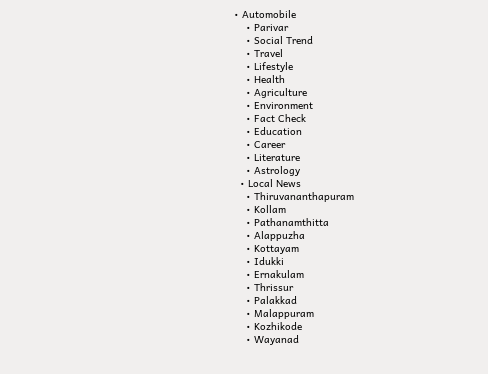• Automobile
    • Parivar
    • Social Trend
    • Travel
    • Lifestyle
    • Health
    • Agriculture
    • Environment
    • Fact Check
    • Education
    • Career
    • Literature
    • Astrology
  • Local News
    • Thiruvananthapuram
    • Kollam
    • Pathanamthitta
    • Alappuzha
    • Kottayam
    • Idukki
    • Ernakulam
    • Thrissur
    • Palakkad
    • Malappuram
    • Kozhikode
    • Wayanad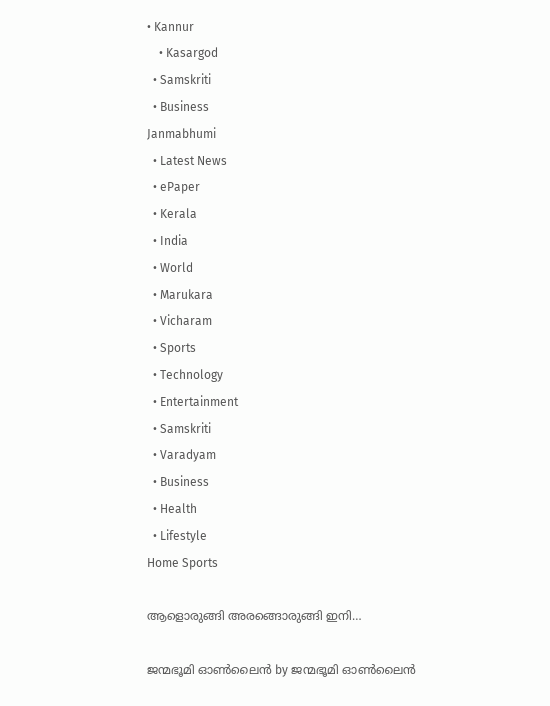• Kannur
    • Kasargod
  • Samskriti
  • Business
Janmabhumi
  • Latest News
  • ePaper
  • Kerala
  • India
  • World
  • Marukara
  • Vicharam
  • Sports
  • Technology
  • Entertainment
  • Samskriti
  • Varadyam
  • Business
  • Health
  • Lifestyle
Home Sports

ആളൊരുങ്ങി അരങ്ങൊരുങ്ങി ഇനി…

ജന്മഭൂമി ഓണ്‍ലൈന്‍ by ജന്മഭൂമി ഓണ്‍ലൈന്‍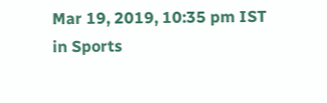Mar 19, 2019, 10:35 pm IST
in Sports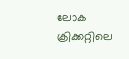ലോക ക്രിക്കറ്റിലെ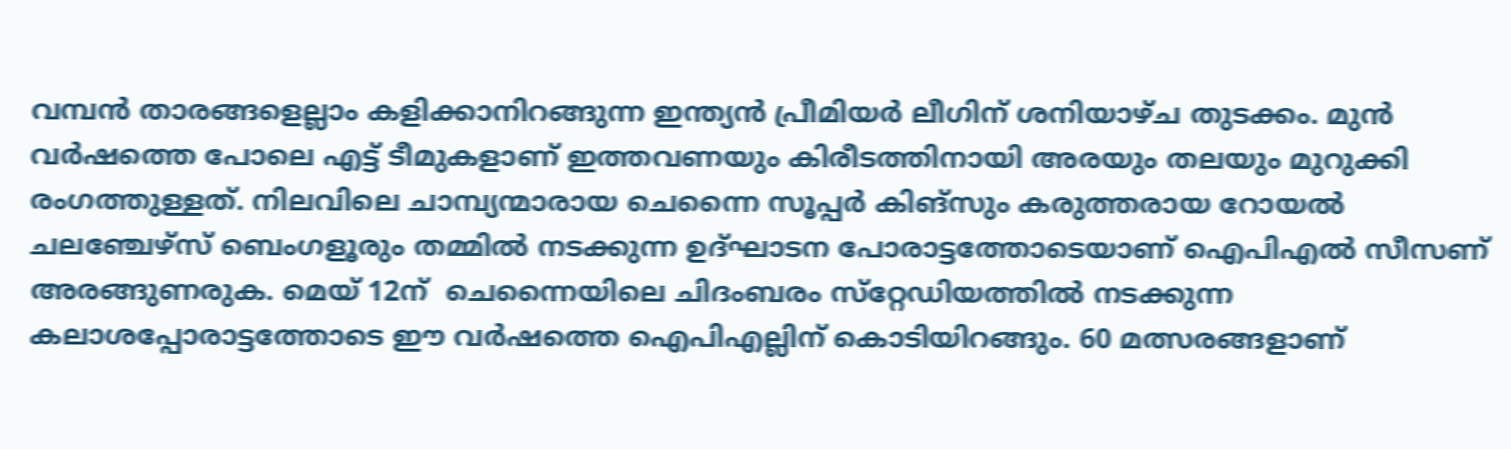വമ്പന്‍ താരങ്ങളെല്ലാം കളിക്കാനിറങ്ങുന്ന ഇന്ത്യന്‍ പ്രീമിയര്‍ ലീഗിന് ശനിയാഴ്ച തുടക്കം. മുന്‍ വര്‍ഷത്തെ പോലെ എട്ട് ടീമുകളാണ് ഇത്തവണയും കിരീടത്തിനായി അരയും തലയും മുറുക്കി രംഗത്തുള്ളത്. നിലവിലെ ചാമ്പ്യന്മാരായ ചെന്നൈ സൂപ്പര്‍ കിങ്‌സും കരുത്തരായ റോയല്‍ ചലഞ്ചേഴ്‌സ് ബെംഗളൂരും തമ്മില്‍ നടക്കുന്ന ഉദ്ഘാടന പോരാട്ടത്തോടെയാണ് ഐപിഎല്‍ സീസണ് അരങ്ങുണരുക. മെയ് 12ന്  ചെന്നൈയിലെ ചിദംബരം സ്‌റ്റേഡിയത്തില്‍ നടക്കുന്ന കലാശപ്പോരാട്ടത്തോടെ ഈ വര്‍ഷത്തെ ഐപിഎല്ലിന് കൊടിയിറങ്ങും. 60 മത്സരങ്ങളാണ്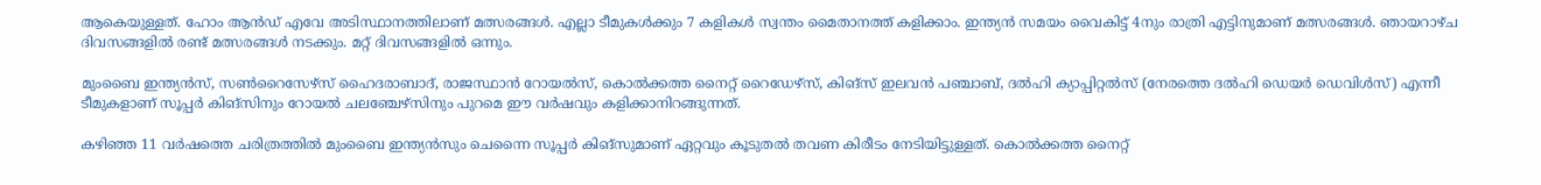ആകെയുള്ളത്. ഹോം ആന്‍ഡ് എവേ അടിസ്ഥാനത്തിലാണ് മത്സരങ്ങള്‍. എല്ലാ ടീമുകള്‍ക്കും 7 കളികള്‍ സ്വന്തം മൈതാനത്ത് കളിക്കാം. ഇന്ത്യന്‍ സമയം വൈകിട്ട് 4നും രാത്രി എട്ടിനുമാണ് മത്സരങ്ങള്‍. ഞായറാഴ്ച ദിവസങ്ങളില്‍ രണ്ട് മത്സരങ്ങള്‍ നടക്കും. മറ്റ് ദിവസങ്ങളില്‍ ഒന്നും.

മുംബൈ ഇന്ത്യന്‍സ്, സണ്‍റൈസേഴ്‌സ് ഹൈദരാബാദ്, രാജസ്ഥാന്‍ റോയല്‍സ്, കൊല്‍ക്കത്ത നൈറ്റ് റൈഡേഴ്‌സ്, കിങ്‌സ് ഇലവന്‍ പഞ്ചാബ്, ദല്‍ഹി ക്യാപ്പിറ്റല്‍സ് (നേരത്തെ ദല്‍ഹി ഡെയര്‍ ഡെവിള്‍സ്) എന്നീ ടീമുകളാണ് സൂപ്പര്‍ കിങ്‌സിനും റോയല്‍ ചലഞ്ചേഴ്‌സിനും പുറമെ ഈ വര്‍ഷവും കളിക്കാനിറങ്ങുന്നത്.

കഴിഞ്ഞ 11 വര്‍ഷത്തെ ചരിത്രത്തില്‍ മുംബൈ ഇന്ത്യന്‍സും ചെന്നൈ സൂപ്പര്‍ കിങ്‌സുമാണ് ഏറ്റവും കൂടുതല്‍ തവണ കിരീടം നേടിയിട്ടുള്ളത്. കൊല്‍ക്കത്ത നൈറ്റ്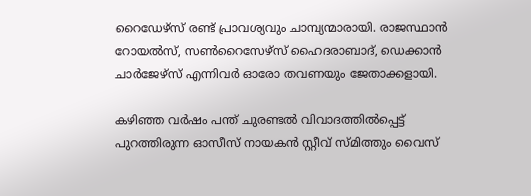റൈഡേഴ്‌സ് രണ്ട് പ്രാവശ്യവും ചാമ്പ്യന്മാരായി. രാജസ്ഥാന്‍ റോയല്‍സ്, സണ്‍റൈസേഴ്‌സ് ഹൈദരാബാദ്, ഡെക്കാന്‍ ചാര്‍ജേഴ്‌സ് എന്നിവര്‍ ഓരോ തവണയും ജേതാക്കളായി.

കഴിഞ്ഞ വര്‍ഷം പന്ത് ചുരണ്ടല്‍ വിവാദത്തില്‍പ്പെട്ട് പുറത്തിരുന്ന ഓസീസ് നായകന്‍ സ്റ്റീവ് സ്മിത്തും വൈസ്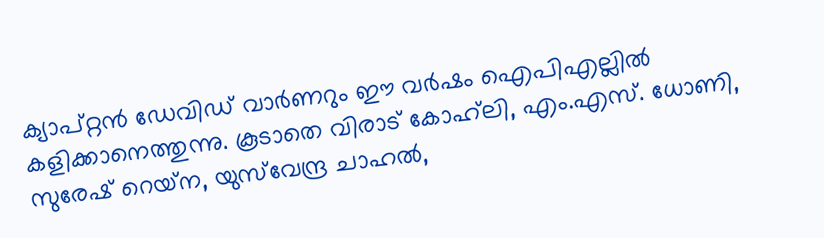ക്യാപ്റ്റന്‍ ഡേവിഡ് വാര്‍ണറും ഈ വര്‍ഷം ഐപിഎല്ലില്‍ കളിക്കാനെത്തുന്നു. കൂടാതെ വിരാട് കോഹ്‌ലി, എം.എസ്. ധോണി, സുരേഷ് റെയ്‌ന, യുസ്‌വേന്ദ്ര ചാഹല്‍,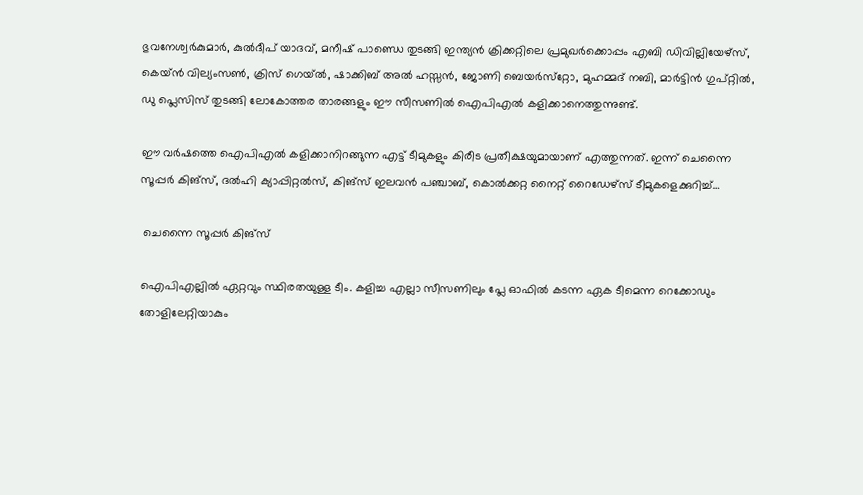ഭുവനേശ്വര്‍കുമാര്‍, കുല്‍ദീപ് യാദവ്, മനീഷ് പാണ്ഡെ തുടങ്ങി ഇന്ത്യന്‍ ക്രിക്കറ്റിലെ പ്രമുഖര്‍ക്കൊപ്പം എബി ഡിവില്ലിയേഴ്‌സ്, കെയ്ന്‍ വില്യംസണ്‍, ക്രിസ് ഗെയ്ല്‍, ഷാക്കിബ് അല്‍ ഹസ്സന്‍, ജോണി ബെയര്‍സ്‌റ്റോ, മുഹമ്മദ് നബി, മാര്‍ട്ടിന്‍ ഗുപ്റ്റില്‍, ഡു പ്ലെസിസ് തുടങ്ങി ലോകോത്തര താരങ്ങളും ഈ സീസണില്‍ ഐപിഎല്‍ കളിക്കാനെത്തുന്നുണ്ട്.

ഈ വര്‍ഷത്തെ ഐപിഎല്‍ കളിക്കാനിറങ്ങുന്ന എട്ട് ടീമുകളും കിരീട പ്രതീക്ഷയുമായാണ് എത്തുന്നത്. ഇന്ന് ചെന്നൈ സൂപ്പര്‍ കിങ്‌സ്, ദല്‍ഹി ക്യാപ്പിറ്റല്‍സ്, കിങ്‌സ് ഇലവന്‍ പഞ്ചാബ്, കൊല്‍ക്കറ്റ നൈറ്റ് റൈഡേഴ്‌സ് ടീമുകളെക്കുറിച്ച്…

 ചെന്നൈ സൂപ്പര്‍ കിങ്‌സ്

ഐപിഎല്ലില്‍ ഏറ്റവും സ്ഥിരതയുള്ള ടീം. കളിച്ച എല്ലാ സീസണിലും പ്ലേ ഓഫില്‍ കടന്ന ഏക ടീമെന്ന റെക്കോഡും തോളിലേറ്റിയാകും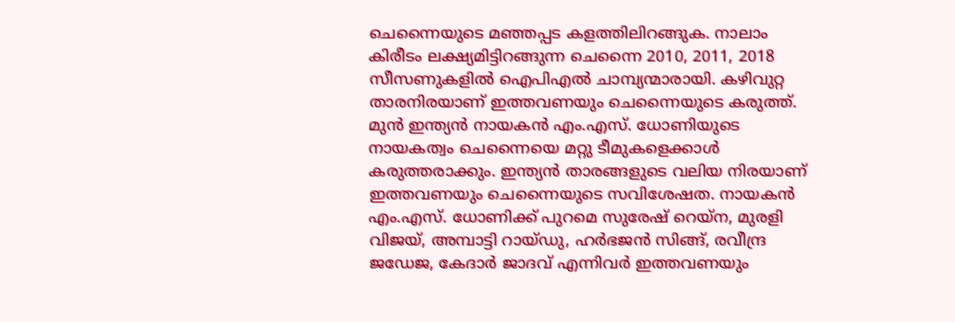ചെന്നൈയുടെ മഞ്ഞപ്പട കളത്തിലിറങ്ങുക. നാലാം കിരീടം ലക്ഷ്യമിട്ടിറങ്ങുന്ന ചെന്നൈ 2010, 2011, 2018 സീസണുകളില്‍ ഐപിഎല്‍ ചാമ്പ്യന്മാരായി. കഴിവുറ്റ താരനിരയാണ് ഇത്തവണയും ചെന്നൈയുടെ കരുത്ത്. മുന്‍ ഇന്ത്യന്‍ നായകന്‍ എം.എസ്. ധോണിയുടെ നായകത്വം ചെന്നൈയെ മറ്റു ടീമുകളെക്കാള്‍ കരുത്തരാക്കും. ഇന്ത്യന്‍ താരങ്ങളുടെ വലിയ നിരയാണ് ഇത്തവണയും ചെന്നൈയുടെ സവിശേഷത. നായകന്‍ എം.എസ്. ധോണിക്ക് പുറമെ സുരേഷ് റെയ്‌ന, മുരളി വിജയ്, അമ്പാട്ടി റായ്ഡു, ഹര്‍ഭജന്‍ സിങ്ങ്, രവീന്ദ്ര ജഡേജ, കേദാര്‍ ജാദവ് എന്നിവര്‍ ഇത്തവണയും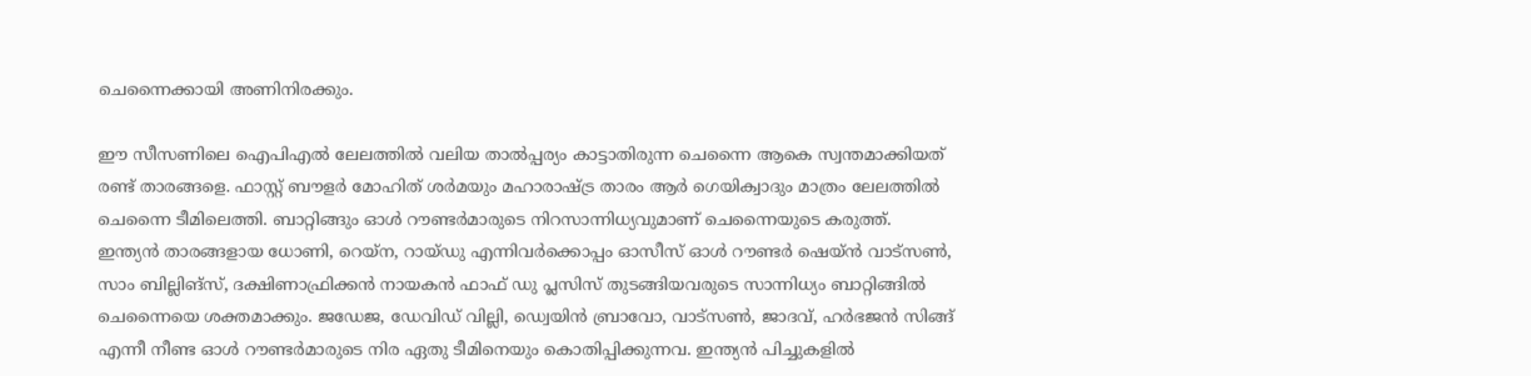ചെന്നൈക്കായി അണിനിരക്കും.

ഈ സീസണിലെ ഐപിഎല്‍ ലേലത്തില്‍ വലിയ താല്‍പ്പര്യം കാട്ടാതിരുന്ന ചെന്നൈ ആകെ സ്വന്തമാക്കിയത് രണ്ട് താരങ്ങളെ. ഫാസ്റ്റ് ബൗളര്‍ മോഹിത് ശര്‍മയും മഹാരാഷ്‌ട്ര താരം ആര്‍ ഗെയിക്വാദും മാത്രം ലേലത്തില്‍ ചെന്നൈ ടീമിലെത്തി. ബാറ്റിങ്ങും ഓള്‍ റൗണ്ടര്‍മാരുടെ നിറസാന്നിധ്യവുമാണ് ചെന്നൈയുടെ കരുത്ത്. ഇന്ത്യന്‍ താരങ്ങളായ ധോണി, റെയ്‌ന, റായ്ഡു എന്നിവര്‍ക്കൊപ്പം ഓസീസ് ഓള്‍ റൗണ്ടര്‍ ഷെയ്ന്‍ വാട്‌സണ്‍, സാം ബില്ലിങ്‌സ്, ദക്ഷിണാഫ്രിക്കന്‍ നായകന്‍ ഫാഫ് ഡു പ്ലസിസ് തുടങ്ങിയവരുടെ സാന്നിധ്യം ബാറ്റിങ്ങില്‍ ചെന്നൈയെ ശക്തമാക്കും. ജഡേജ, ഡേവിഡ് വില്ലി, ഡ്വെയിന്‍ ബ്രാവോ, വാട്‌സണ്‍, ജാദവ്, ഹര്‍ഭജന്‍ സിങ്ങ് എന്നീ നീണ്ട ഓള്‍ റൗണ്ടര്‍മാരുടെ നിര ഏതു ടീമിനെയും കൊതിപ്പിക്കുന്നവ. ഇന്ത്യന്‍ പിച്ചുകളില്‍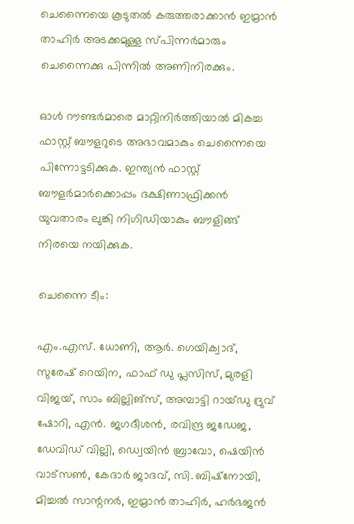ചെന്നൈയെ കൂടുതല്‍ കരുത്തരാക്കാന്‍ ഇമ്രാന്‍ താഹിര്‍ അടക്കമുള്ള സ്പിന്നര്‍മാരും ചെന്നൈക്കു പിന്നില്‍ അണിനിരക്കും.

ഓള്‍ റൗണ്ടര്‍മാരെ മാറ്റിനിര്‍ത്തിയാല്‍ മികച്ച ഫാസ്റ്റ് ബൗളറുടെ അഭാവമാകും ചെന്നൈയെ പിന്നോട്ടടിക്കുക. ഇന്ത്യന്‍ ഫാസ്റ്റ് ബൗളര്‍മാര്‍ക്കൊപ്പം ദക്ഷിണാഫ്രിക്കന്‍ യുവതാരം ലുങ്കി നിഗിഡിയാകും ബൗളിങ്ങ് നിരയെ നയിക്കുക.

ചെന്നൈ ടീം:

എം.എസ്. ധോണി, ആര്‍. ഗെയിക്വാദ്, സുരേഷ് റെയിന, ഫാഫ് ഡു പ്ലസിസ്, മുരളി വിജയ്, സാം ബില്ലിങ്‌സ്, അമ്പാട്ടി റായ്ഡു ദ്രുവ് ഷോറി, എന്‍. ജഗദീശന്‍, രവിന്ദ്ര ജഡേജ, ഡേവിഡ് വില്ലി, ഡ്വെയിന്‍ ബ്രാവോ, ഷെയിന്‍ വാട്‌സണ്‍, കേദാര്‍ ജാദവ്, സി. ബിഷ്‌നോയി, മിച്ചല്‍ സാന്റനര്‍, ഇമ്രാന്‍ താഹിര്‍, ഹര്‍ഭജന്‍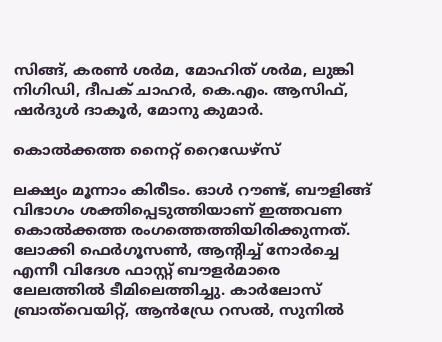സിങ്ങ്, കരണ്‍ ശര്‍മ, മോഹിത് ശര്‍മ, ലുങ്കി നിഗിഡി, ദീപക് ചാഹര്‍, കെ.എം. ആസിഫ്, ഷര്‍ദുള്‍ ദാകൂര്‍, മോനു കുമാര്‍.

കൊല്‍ക്കത്ത നൈറ്റ് റൈഡേഴ്‌സ്

ലക്ഷ്യം മൂന്നാം കിരീടം. ഓള്‍ റൗണ്ട്, ബൗളിങ്ങ് വിഭാഗം ശക്തിപ്പെടുത്തിയാണ് ഇത്തവണ കൊല്‍ക്കത്ത രംഗത്തെത്തിയിരിക്കുന്നത്. ലോക്കി ഫെര്‍ഗൂസണ്‍, ആന്റിച്ച് നോര്‍ച്ചെ എന്നീ വിദേശ ഫാസ്റ്റ് ബൗളര്‍മാരെ ലേലത്തില്‍ ടീമിലെത്തിച്ചു. കാര്‍ലോസ് ബ്രാത്‌വെയിറ്റ്, ആന്‍ഡ്രേ റസല്‍, സുനില്‍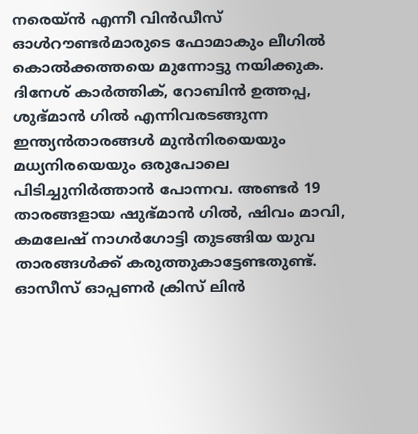നരെയ്ന്‍ എന്നീ വിന്‍ഡീസ് ഓള്‍റൗണ്ടര്‍മാരുടെ ഫോമാകും ലീഗില്‍ കൊല്‍ക്കത്തയെ മുന്നോട്ടു നയിക്കുക. ദിനേശ് കാര്‍ത്തിക്, റോബിന്‍ ഉത്തപ്പ, ശുഭ്മാന്‍ ഗില്‍ എന്നിവരടങ്ങുന്ന ഇന്ത്യന്‍താരങ്ങള്‍ മുന്‍നിരയെയും മധ്യനിരയെയും ഒരുപോലെ പിടിച്ചുനിര്‍ത്താന്‍ പോന്നവ. അണ്ടര്‍ 19 താരങ്ങളായ ഷുഭ്മാന്‍ ഗില്‍, ഷിവം മാവി, കമലേഷ് നാഗര്‍ഗോട്ടി തുടങ്ങിയ യുവ താരങ്ങള്‍ക്ക് കരുത്തുകാട്ടേണ്ടതുണ്ട്. ഓസീസ് ഓപ്പണര്‍ ക്രിസ് ലിന്‍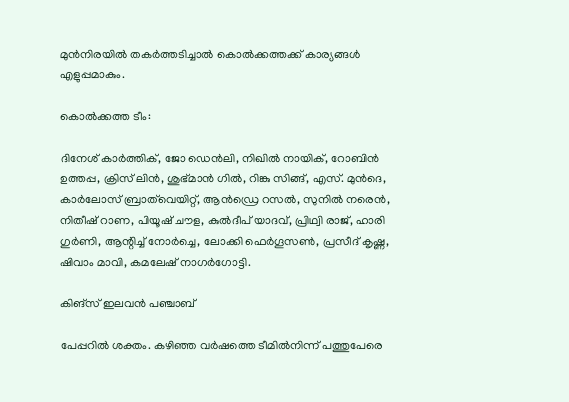മുന്‍നിരയില്‍ തകര്‍ത്തടിച്ചാല്‍ കൊല്‍ക്കത്തക്ക് കാര്യങ്ങള്‍ എളുപ്പമാകും.

കൊല്‍ക്കത്ത ടീം:

ദിനേശ് കാര്‍ത്തിക്, ജോ ഡെന്‍ലി, നിഖില്‍ നായിക്, റോബിന്‍ ഉത്തപ്പ, ക്രിസ് ലിന്‍, ശുഭ്മാന്‍ ഗില്‍, റിങ്കു സിങ്ങ്, എസ്. മുന്‍ദെ, കാര്‍ലോസ് ബ്രാത്‌വെയിറ്റ്, ആന്‍ഡ്രെ റസല്‍, സുനില്‍ നരെന്‍, നിതീഷ് റാണ, പിയൂഷ് ചൗള, കുല്‍ദീപ് യാദവ്, പ്രിഥ്വി രാജ്, ഹാരി ഗുര്‍ണി, ആന്റിച്ച് നോര്‍ച്ചെ, ലോക്കി ഫെര്‍ഗൂസണ്‍, പ്രസീദ് കൃഷ്ണ, ഷിവാം മാവി, കമലേഷ് നാഗര്‍ഗോട്ടി.

കിങ്‌സ് ഇലവന്‍ പഞ്ചാബ്

പേപ്പറില്‍ ശക്തം. കഴിഞ്ഞ വര്‍ഷത്തെ ടീമില്‍നിന്ന് പത്തുപേരെ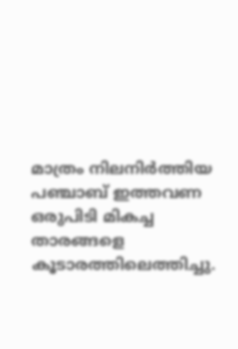മാത്രം നിലനിര്‍ത്തിയ പഞ്ചാബ് ഇത്തവണ ഒരുപിടി മികച്ച താരങ്ങളെ കൂടാരത്തിലെത്തിച്ചു.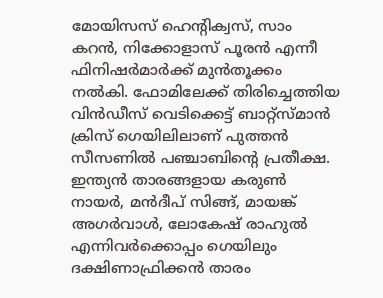മോയിസസ് ഹെന്റിക്വസ്, സാം കറന്‍, നിക്കോളാസ് പൂരന്‍ എന്നീ ഫിനിഷര്‍മാര്‍ക്ക് മുന്‍തൂക്കം നല്‍കി. ഫോമിലേക്ക് തിരിച്ചെത്തിയ വിന്‍ഡീസ് വെടിക്കെട്ട് ബാറ്റ്‌സ്മാന്‍ ക്രിസ് ഗെയിലിലാണ് പുത്തന്‍ സീസണില്‍ പഞ്ചാബിന്റെ പ്രതീക്ഷ. ഇന്ത്യന്‍ താരങ്ങളായ കരുണ്‍ നായര്‍, മന്‍ദീപ് സിങ്ങ്, മായങ്ക് അഗര്‍വാള്‍, ലോകേഷ് രാഹുല്‍ എന്നിവര്‍ക്കൊപ്പം ഗെയിലും ദക്ഷിണാഫ്രിക്കന്‍ താരം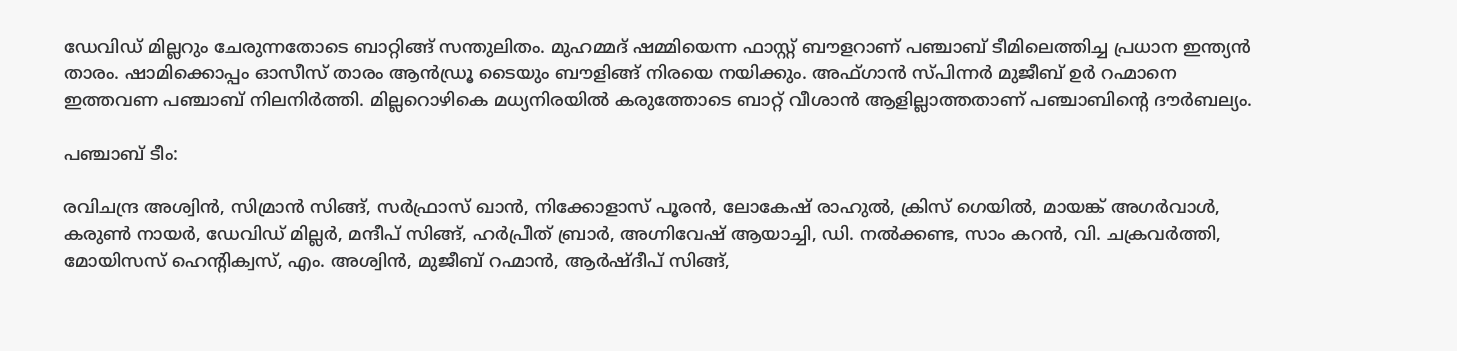ഡേവിഡ് മില്ലറും ചേരുന്നതോടെ ബാറ്റിങ്ങ് സന്തുലിതം. മുഹമ്മദ് ഷമ്മിയെന്ന ഫാസ്റ്റ് ബൗളറാണ് പഞ്ചാബ് ടീമിലെത്തിച്ച പ്രധാന ഇന്ത്യന്‍ താരം. ഷാമിക്കൊപ്പം ഓസീസ് താരം ആന്‍ഡ്രൂ ടൈയും ബൗളിങ്ങ് നിരയെ നയിക്കും. അഫ്ഗാന്‍ സ്പിന്നര്‍ മുജീബ് ഉര്‍ റഹ്മാനെ ഇത്തവണ പഞ്ചാബ് നിലനിര്‍ത്തി. മില്ലറൊഴികെ മധ്യനിരയില്‍ കരുത്തോടെ ബാറ്റ് വീശാന്‍ ആളില്ലാത്തതാണ് പഞ്ചാബിന്റെ ദൗര്‍ബല്യം.

പഞ്ചാബ് ടീം:

രവിചന്ദ്ര അശ്വിന്‍, സിമ്രാന്‍ സിങ്ങ്, സര്‍ഫ്രാസ് ഖാന്‍, നിക്കോളാസ് പൂരന്‍, ലോകേഷ് രാഹുല്‍, ക്രിസ് ഗെയില്‍, മായങ്ക് അഗര്‍വാള്‍, കരുണ്‍ നായര്‍, ഡേവിഡ് മില്ലര്‍, മന്ദീപ് സിങ്ങ്, ഹര്‍പ്രീത് ബ്രാര്‍, അഗ്നിവേഷ് ആയാച്ചി, ഡി. നല്‍ക്കണ്ട, സാം കറന്‍, വി. ചക്രവര്‍ത്തി, മോയിസസ് ഹെന്റിക്വസ്, എം. അശ്വിന്‍, മുജീബ് റഹ്മാന്‍, ആര്‍ഷ്ദീപ് സിങ്ങ്,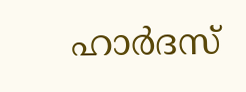ഹാര്‍ദസ്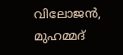വിലോജന്‍, മുഹമ്മദ്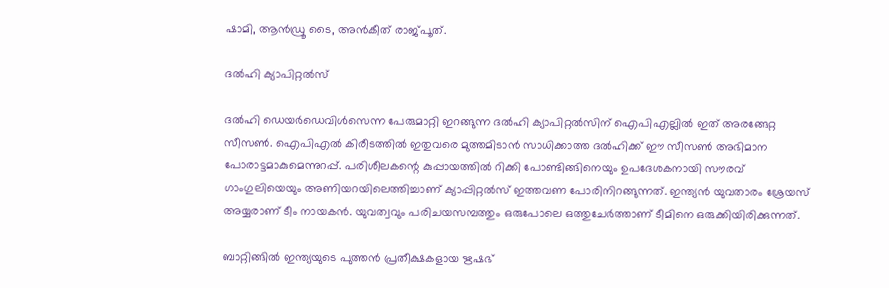ഷാമി, ആന്‍ഡ്രൂ ടൈ, അന്‍കീത് രാജ്പൂത്.

ദല്‍ഹി ക്യാപിറ്റല്‍സ്

ദല്‍ഹി ഡെയര്‍ഡെവിള്‍സെന്ന പേരുമാറ്റി ഇറങ്ങുന്ന ദല്‍ഹി ക്യാപിറ്റല്‍സിന് ഐപിഎല്ലില്‍ ഇത് അരങ്ങേറ്റ സീസണ്‍. ഐപിഎല്‍ കിരീടത്തില്‍ ഇതുവരെ മുത്തമിടാന്‍ സാധിക്കാത്ത ദല്‍ഹിക്ക് ഈ സീസണ്‍ അഭിമാന പോരാട്ടമാകുമെന്നുറപ്പ്. പരിശീലകന്റെ കുപ്പായത്തില്‍ റിക്കി പോണ്ടിങ്ങിനെയും ഉപദേശകനായി സൗരവ് ഗാംഗുലിയെയും അണിയറയിലെത്തിച്ചാണ് ക്യാപ്പിറ്റല്‍സ് ഇത്തവണ പോരിനിറങ്ങുന്നത്. ഇന്ത്യന്‍ യുവതാരം ശ്രേയസ് അയ്യരാണ് ടീം നായകന്‍. യുവത്വവും പരിചയസമ്പത്തും ഒരുപോലെ ഒത്തുചേര്‍ത്താണ് ടീമിനെ ഒരുക്കിയിരിക്കുന്നത്.

ബാറ്റിങ്ങില്‍ ഇന്ത്യയുടെ പുത്തന്‍ പ്രതീക്ഷകളായ ഋഷഭ്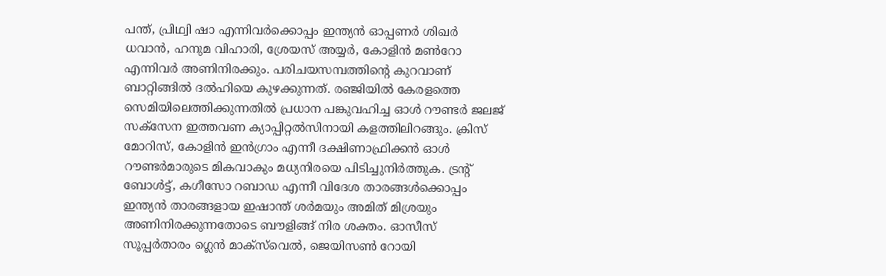പന്ത്, പ്രിഥ്വി ഷാ എന്നിവര്‍ക്കൊപ്പം ഇന്ത്യന്‍ ഓപ്പണര്‍ ശിഖര്‍ ധവാന്‍, ഹനുമ വിഹാരി, ശ്രേയസ് അയ്യര്‍, കോളിന്‍ മണ്‍റോ എന്നിവര്‍ അണിനിരക്കും. പരിചയസമ്പത്തിന്റെ കുറവാണ് ബാറ്റിങ്ങില്‍ ദല്‍ഹിയെ കുഴക്കുന്നത്. രഞ്ജിയില്‍ കേരളത്തെ സെമിയിലെത്തിക്കുന്നതില്‍ പ്രധാന പങ്കുവഹിച്ച ഓള്‍ റൗണ്ടര്‍ ജലജ് സക്‌സേന ഇത്തവണ ക്യാപ്പിറ്റല്‍സിനായി കളത്തിലിറങ്ങും. ക്രിസ് മോറിസ്, കോളിന്‍ ഇന്‍ഗ്രാം എന്നീ ദക്ഷിണാഫ്രിക്കന്‍ ഓള്‍ റൗണ്ടര്‍മാരുടെ മികവാകും മധ്യനിരയെ പിടിച്ചുനിര്‍ത്തുക. ട്രന്റ് ബോള്‍ട്ട്, കഗീസോ റബാഡ എന്നീ വിദേശ താരങ്ങള്‍ക്കൊപ്പം ഇന്ത്യന്‍ താരങ്ങളായ ഇഷാന്ത് ശര്‍മയും അമിത് മിശ്രയും അണിനിരക്കുന്നതോടെ ബൗളിങ്ങ് നിര ശക്തം. ഓസീസ് സൂപ്പര്‍താരം ഗ്ലെന്‍ മാക്‌സ്‌വെല്‍, ജെയിസണ്‍ റോയി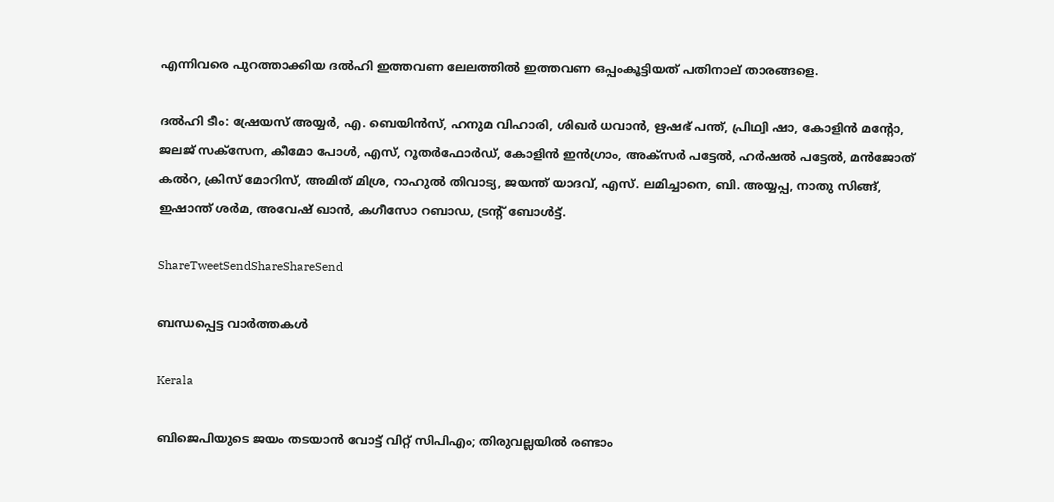എന്നിവരെ പുറത്താക്കിയ ദല്‍ഹി ഇത്തവണ ലേലത്തില്‍ ഇത്തവണ ഒപ്പംകൂട്ടിയത് പതിനാല് താരങ്ങളെ.

ദല്‍ഹി ടീം: ഷ്രേയസ് അയ്യര്‍, എ. ബെയിന്‍സ്, ഹനുമ വിഹാരി, ശിഖര്‍ ധവാന്‍, ഋഷഭ് പന്ത്, പ്രിഥ്വി ഷാ, കോളിന്‍ മന്റോ, ജലജ് സക്‌സേന, കീമോ പോള്‍, എസ്, റൂതര്‍ഫോര്‍ഡ്, കോളിന്‍ ഇന്‍ഗ്രാം, അക്‌സര്‍ പട്ടേല്‍, ഹര്‍ഷല്‍ പട്ടേല്‍, മന്‍ജോത് കല്‍റ, ക്രിസ് മോറിസ്, അമിത് മിശ്ര, റാഹുല്‍ തിവാട്യ, ജയന്ത് യാദവ്, എസ്. ലമിച്ചാനെ, ബി. അയ്യപ്പ, നാതു സിങ്ങ്, ഇഷാന്ത് ശര്‍മ, അവേഷ് ഖാന്‍, കഗീസോ റബാഡ, ട്രന്റ് ബോള്‍ട്ട്.

ShareTweetSendShareShareSend

ബന്ധപ്പെട്ട വാര്‍ത്തകള്‍

Kerala

ബിജെപിയുടെ ജയം തടയാന്‍ വോട്ട് വിറ്റ് സിപിഎം; തിരുവല്ലയില്‍ രണ്ടാം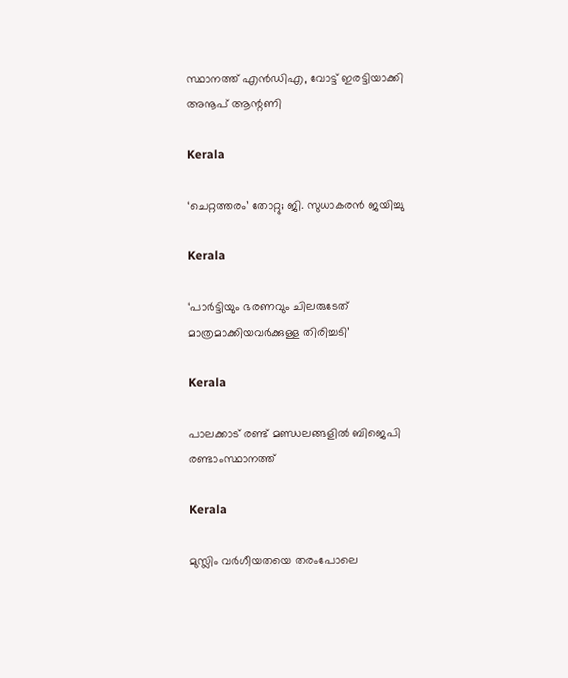സ്ഥാനത്ത് എന്‍ഡിഎ, വോട്ട് ഇരട്ടിയാക്കി അനൂപ് ആന്റണി

Kerala

‘ചെറ്റത്തരം’ തോറ്റു; ജി. സുധാകരന്‍ ജയിച്ചു

Kerala

‘പാര്‍ട്ടിയും ഭരണവും ചിലരുടേത് മാത്രമാക്കിയവര്‍ക്കുള്ള തിരിച്ചടി’

Kerala

പാലക്കാട് രണ്ട് മണ്ഡലങ്ങളില്‍ ബിജെപി രണ്ടാംസ്ഥാനത്ത്

Kerala

മുസ്ലിം വര്‍ഗീയതയെ തരംപോലെ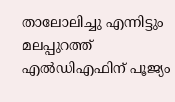താലോലിച്ചു എന്നിട്ടും മലപ്പുറത്ത് എല്‍ഡിഎഫിന് പൂജ്യം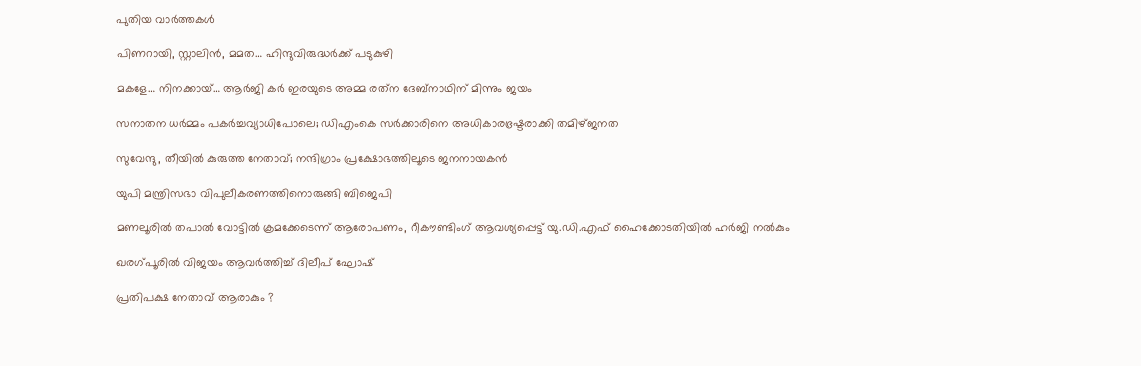പുതിയ വാര്‍ത്തകള്‍

പിണറായി, സ്റ്റാലിന്‍, മമത… ഹിന്ദുവിരുദ്ധര്‍ക്ക് പടുകുഴി

മകളേ… നിനക്കായ്… ആര്‍ജി കര്‍ ഇരയുടെ അമ്മ രത്‌ന ദേബ്‌നാഥിന് മിന്നും ജയം

സനാതന ധര്‍മ്മം പകര്‍ച്ചവ്യാധിപോലെ; ഡിഎംകെ സര്‍ക്കാരിനെ അധികാരഭ്രഷ്ടരാക്കി തമിഴ്ജനത

സുവേന്ദു, തീയില്‍ കുരുത്ത നേതാവ്; നന്ദിഗ്രാം പ്രക്ഷോഭത്തിലൂടെ ജനനായകന്‍

യുപി മന്ത്രിസഭാ വിപുലീകരണത്തിനൊരുങ്ങി ബിജെപി

മണലൂരില്‍ തപാല്‍ വോട്ടില്‍ ക്രമക്കേടെന്ന് ആരോപണം, റീകൗണ്ടിംഗ് ആവശ്യപ്പെട്ട് യു.ഡി.എഫ് ഹൈക്കോടതിയില്‍ ഹര്‍ജി നല്‍കും

ഖരഗ്പൂരില്‍ വിജയം ആവര്‍ത്തിച്ച് ദിലീപ് ഘോഷ്

പ്രതിപക്ഷ നേതാവ് ആരാകും ?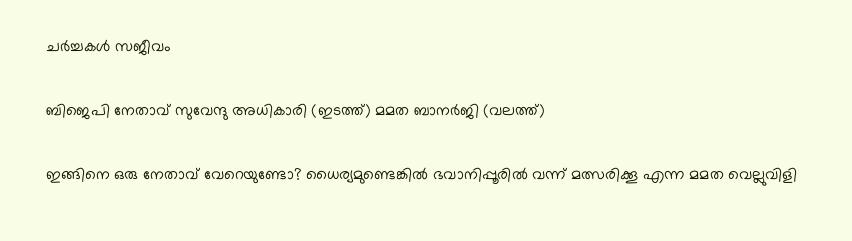ചര്‍ച്ചകള്‍ സജീവം

ബിജെപി നേതാവ് സുവേന്ദു അധികാരി (ഇടത്ത്) മമത ബാനര്‍ജി (വലത്ത്)

ഇങ്ങിനെ ഒരു നേതാവ് വേറെയുണ്ടോ? ധൈര്യമുണ്ടെങ്കില്‍ ഭവാനിപ്പൂരില്‍ വന്ന് മത്സരിക്കൂ എന്ന മമത വെല്ലുവിളി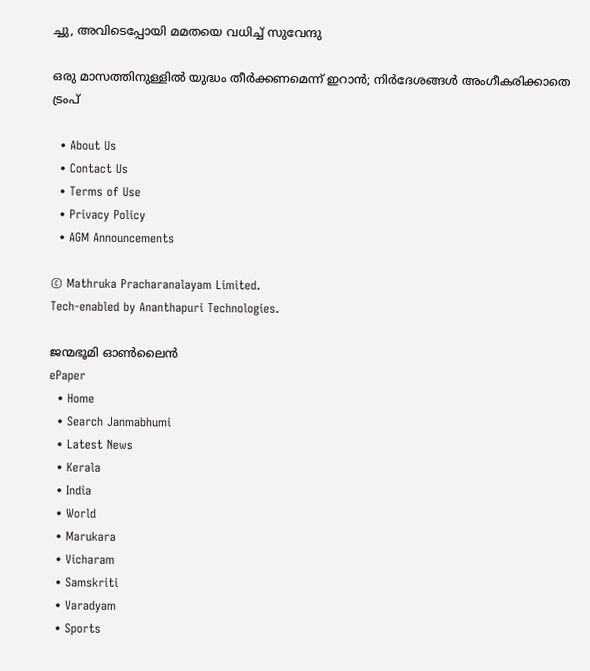ച്ചു, അവിടെപ്പോയി മമതയെ വധിച്ച് സുവേന്ദു

ഒരു മാസത്തിനുള്ളില്‍ യുദ്ധം തീര്‍ക്കണമെന്ന് ഇറാന്‍; നിര്‍ദേശങ്ങള്‍ അംഗീകരിക്കാതെ ട്രംപ്

  • About Us
  • Contact Us
  • Terms of Use
  • Privacy Policy
  • AGM Announcements

© Mathruka Pracharanalayam Limited.
Tech-enabled by Ananthapuri Technologies.

ജന്മഭൂമി ഓണ്‍ലൈന്‍
ePaper
  • Home
  • Search Janmabhumi
  • Latest News
  • Kerala
  • India
  • World
  • Marukara
  • Vicharam
  • Samskriti
  • Varadyam
  • Sports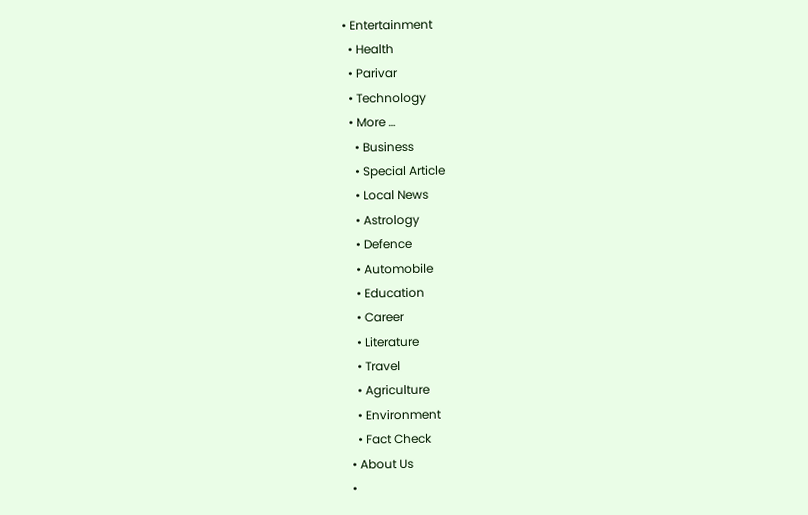• Entertainment
  • Health
  • Parivar
  • Technology
  • More …
    • Business
    • Special Article
    • Local News
    • Astrology
    • Defence
    • Automobile
    • Education
    • Career
    • Literature
    • Travel
    • Agriculture
    • Environment
    • Fact Check
  • About Us
  •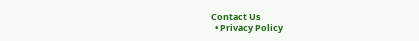Contact Us
  • Privacy Policy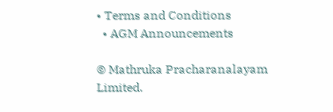• Terms and Conditions
  • AGM Announcements

© Mathruka Pracharanalayam Limited.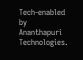Tech-enabled by Ananthapuri Technologies.